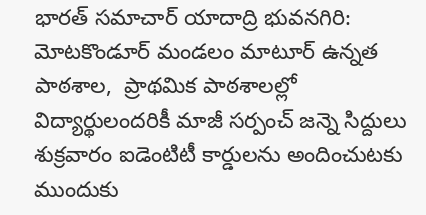భారత్ సమాచార్ యాదాద్రి భువనగిరి: మోటకొండూర్ మండలం మాటూర్ ఉన్నత పాఠశాల,  ప్రాథమిక పాఠశాలల్లో విద్యార్థులందరికీ మాజీ సర్పంచ్ జన్నె సిద్దులు శుక్రవారం ఐడెంటిటీ కార్డులను అందించుటకు ముందుకు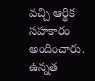వచ్చి ఆర్థిక సహకారం అందించారు. ఉన్నత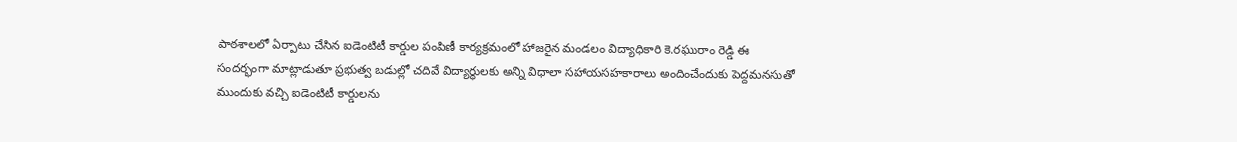పాఠశాలలో ఏర్పాటు చేసిన ఐడెంటిటీ కార్డుల పంపిణీ కార్యక్రమంలో హాజరైన మండలం విద్యాధికారి కె.రఘురాం రెడ్డి ఈ సందర్భంగా మాట్లాడుతూ ప్రభుత్వ బడుల్లో చదివే విద్యార్థులకు అన్ని విధాలా సహాయసహకారాలు అందించేందుకు పెద్దమనసుతో ముందుకు వచ్చి ఐడెంటిటీ కార్డులను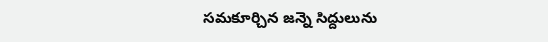సమకూర్చిన జన్నె సిద్దులును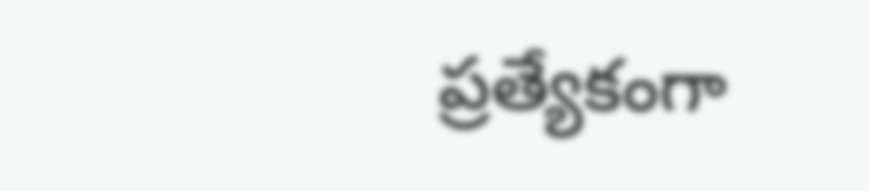ప్రత్యేకంగా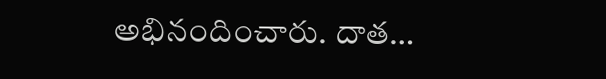అభినందించారు. దాత…